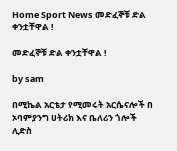Home Sport News መድፈኞቹ ድል ቀንቷቸዋል !

መድፈኞቹ ድል ቀንቷቸዋል !

by sam

በሚኬል አርቴታ የሚመሩት አርሴናሎች በ ኦባምያንግ ሀትሪክ እና ቤለሪን ጎሎች ሊድስ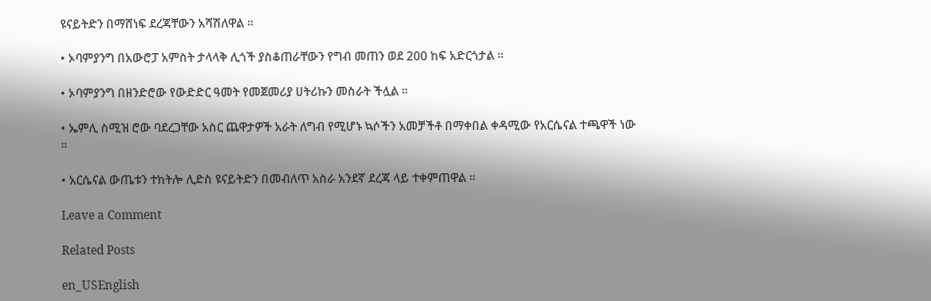ዩናይትድን በማሸነፍ ደረጃቸውን አሻሽለዋል ።

• ኦባምያንግ በአውሮፓ አምስት ታላላቅ ሊጎች ያስቆጠራቸውን የግብ መጠን ወደ 200 ከፍ አድርጎታል ።

• ኦባምያንግ በዘንድሮው የውድድር ዓመት የመጀመሪያ ሀትሪኩን መስራት ችሏል ።

• ኤምሊ ስሚዝ ሮው ባደረጋቸው አስር ጨዋታዎች አራት ለግብ የሚሆኑ ኳሶችን አመቻችቶ በማቀበል ቀዳሚው የአርሴናል ተጫዋች ነው ።

• አርሴናል ውጤቱን ተከትሎ ሊድስ ዩናይትድን በመብለጥ አስራ አንደኛ ደረጃ ላይ ተቀምጠዋል ።

Leave a Comment

Related Posts

en_USEnglish